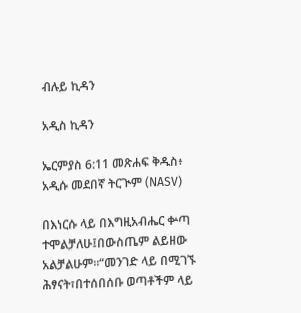ብሉይ ኪዳን

አዲስ ኪዳን

ኤርምያስ 6:11 መጽሐፍ ቅዱስ፥ አዲሱ መደበኛ ትርጒም (NASV)

በእነርሱ ላይ በእግዚአብሔር ቍጣ ተሞልቻለሁ፤በውስጤም ልይዘው አልቻልሁም።“መንገድ ላይ በሚገኙ ሕፃናት፣በተሰበሰቡ ወጣቶችም ላይ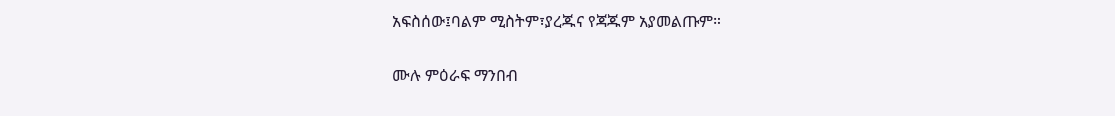አፍስሰው፤ባልም ሚስትም፣ያረጁና የጃጁም አያመልጡም።

ሙሉ ምዕራፍ ማንበብ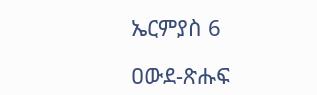ኤርምያስ 6

ዐውደ-ጽሑፍ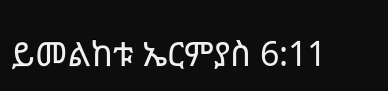ይመልከቱ ኤርምያስ 6:11